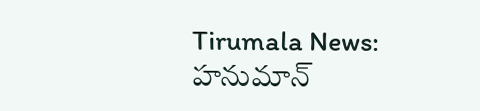Tirumala News: హనుమాన్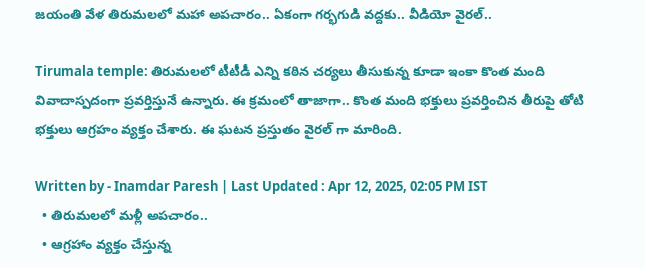జయంతి వేళ తిరుమలలో మహా అపచారం.. ఏకంగా గర్భగుడి వద్దకు.. వీడియో వైరల్..

Tirumala temple: తిరుమలలో టీటీడీ ఎన్ని కఠిన చర్యలు తీసుకున్న కూడా ఇంకా కొంత మంది వివాదాస్పదంగా ప్రవర్తిస్తునే ఉన్నారు. ఈ క్రమంలో తాజాగా.. కొంత మంది భక్తులు ప్రవర్తించిన తీరుపై తోటి భక్తులు ఆగ్రహం వ్యక్తం చేశారు. ఈ ఘటన ప్రస్తుతం వైరల్ గా మారింది.

Written by - Inamdar Paresh | Last Updated : Apr 12, 2025, 02:05 PM IST
  • తిరుమలలో మళ్లీ అపచారం..
  • ఆగ్రహాం వ్యక్తం చేస్తున్న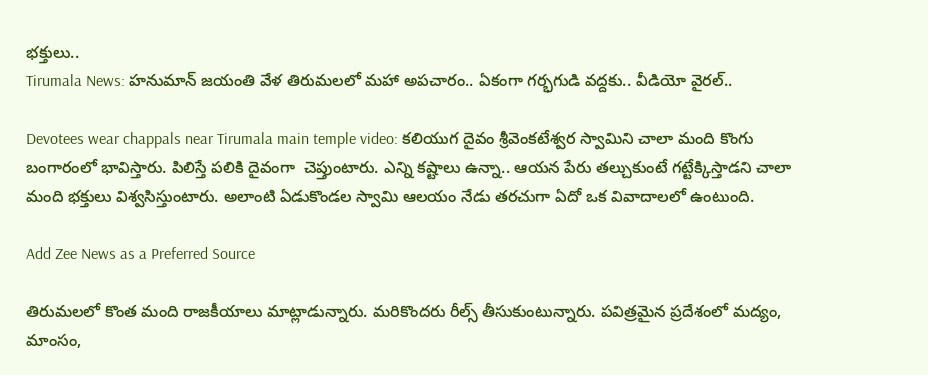భక్తులు..
Tirumala News: హనుమాన్ జయంతి వేళ తిరుమలలో మహా అపచారం.. ఏకంగా గర్భగుడి వద్దకు.. వీడియో వైరల్..

Devotees wear chappals near Tirumala main temple video: కలియుగ దైవం శ్రీవెంకటేశ్వర స్వామిని చాలా మంది కొంగు బంగారంలో భావిస్తారు. పిలిస్తే పలికి దైవంగా  చెప్తుంటారు. ఎన్ని కష్టాలు ఉన్నా.. ఆయన పేరు తల్చుకుంటే గట్టేక్కిస్తాడని చాలా మంది భక్తులు విశ్వసిస్తుంటారు. అలాంటి ఏడుకొండల స్వామి ఆలయం నేడు తరచుగా ఏదో ఒక వివాదాలలో ఉంటుంది.

Add Zee News as a Preferred Source

తిరుమలలో కొంత మంది రాజకీయాలు మాట్లాడున్నారు. మరికొందరు రీల్స్ తీసుకుంటున్నారు. పవిత్రమైన ప్రదేశంలో మద్యం, మాంసం,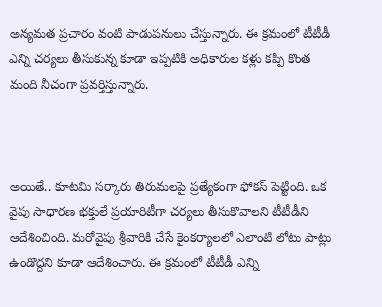అన్యమత ప్రచారం వంటి పాడుపనులు చేస్తున్నారు. ఈ క్రమంలో టీటీడీ ఎన్ని చర్యలు తీసుకున్న కూడా ఇప్పటికి అధికారుల కళ్లు కప్పి కొంత మంది నీచంగా ప్రవర్తిస్తున్నారు.



అయితే.. కూటమి సర్కారు తిరుమలపై ప్రత్యేకంగా ఫోకస్ పెట్టింది. ఒక వైపు సాధారణ భక్తులే ప్రయారిటీగా చర్యలు తీసుకొవాలని టీటీడీని ఆదేశించింది. మరోవైపు శ్రీవారికి చేసే కైంకర్యాలలో ఎలాంటి లోటు పాట్లు ఉండొద్దని కూడా ఆదేశించారు. ఈ క్రమంలో టీటీడీ ఎన్ని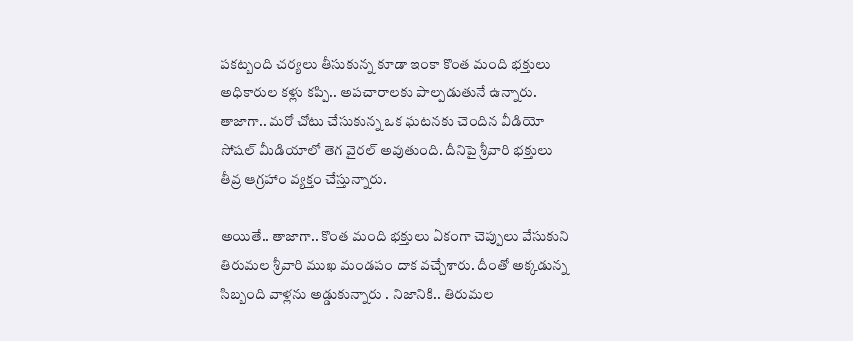పకట్బంది చర్యలు తీసుకున్న కూడా ఇంకా కొంత మంది భక్తులు అధికారుల కళ్లు కప్పి.. అపచారాలకు పాల్పడుతునే ఉన్నారు. తాజాగా.. మరో చోటు చేసుకున్న ఒక ఘటనకు చెందిన వీడియో సోషల్ మీడియాలో తెగ వైరల్ అవుతుంది. దీనిపై శ్రీవారి భక్తులు తీవ్ర ఆగ్రహాం వ్యక్తం చేస్తున్నారు.

అయితే.. తాజాగా.. కొంత మంది భక్తులు ఏకంగా చెప్పులు వేసుకుని తిరుమల శ్రీవారి ముఖ మండపం దాక వచ్చేశారు. దీంతో అక్కడున్న సిబ్బంది వాళ్లను అడ్డుకున్నారు . నిజానికి.. తిరుమల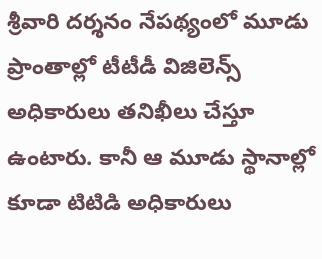శ్రీవారి దర్శనం నేపథ్యంలో మూడు ప్రాంతాల్లో టీటీడీ విజిలెన్స్ అధికారులు తనిఖీలు చేస్తూ ఉంటారు. కానీ ఆ మూడు స్థానాల్లో కూడా టిటిడి అధికారులు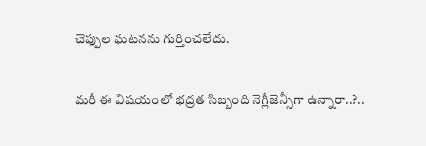చెప్పుల ఘటనను గుర్తించలేదు.

మరీ ఈ విషయంలో భద్రత సిబ్బంది నెగ్లీజెన్సీగా ఉన్నారా..?..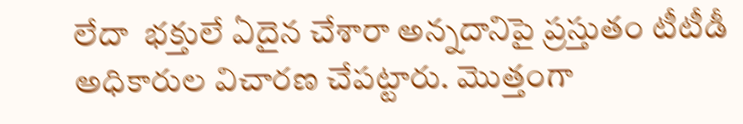లేదా  భక్తులే ఏదైన చేశారా అన్నదానిపై ప్రస్తుతం టీటీడీ అధికారుల విచారణ చేపట్టారు. మొత్తంగా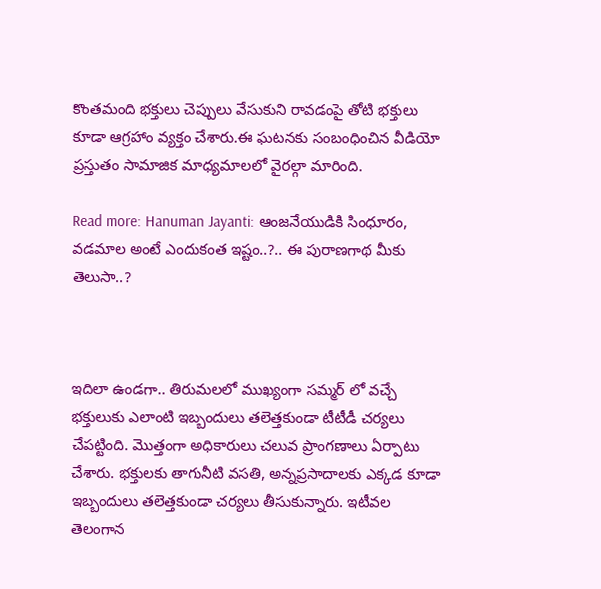కొంతమంది భక్తులు చెప్పులు వేసుకుని రావడంపై తోటి భక్తులు కూడా ఆగ్రహాం వ్యక్తం చేశారు.ఈ ఘటనకు సంబంధించిన వీడియో ప్రస్తుతం సామాజిక మాధ్యమాలలో వైరల్గా మారింది.

Read more: Hanuman Jayanti: ఆంజనేయుడికి సింధూరం, వడమాల అంటే ఎందుకంత ఇష్టం..?.. ఈ పురాణగాథ మీకు తెలుసా..?



ఇదిలా ఉండగా.. తిరుమలలో ముఖ్యంగా సమ్మర్ లో వచ్చే భక్తులుకు ఎలాంటి ఇబ్బందులు తలెత్తకుండా టీటీడీ చర్యలు చేపట్టింది. మొత్తంగా అధికారులు చలువ ప్రాంగణాలు ఏర్పాటు చేశారు. భక్తులకు తాగునీటి వసతి, అన్నప్రసాదాలకు ఎక్కడ కూడా ఇబ్బందులు తలెత్తకుండా చర్యలు తీసుకున్నారు. ఇటీవల తెలంగాన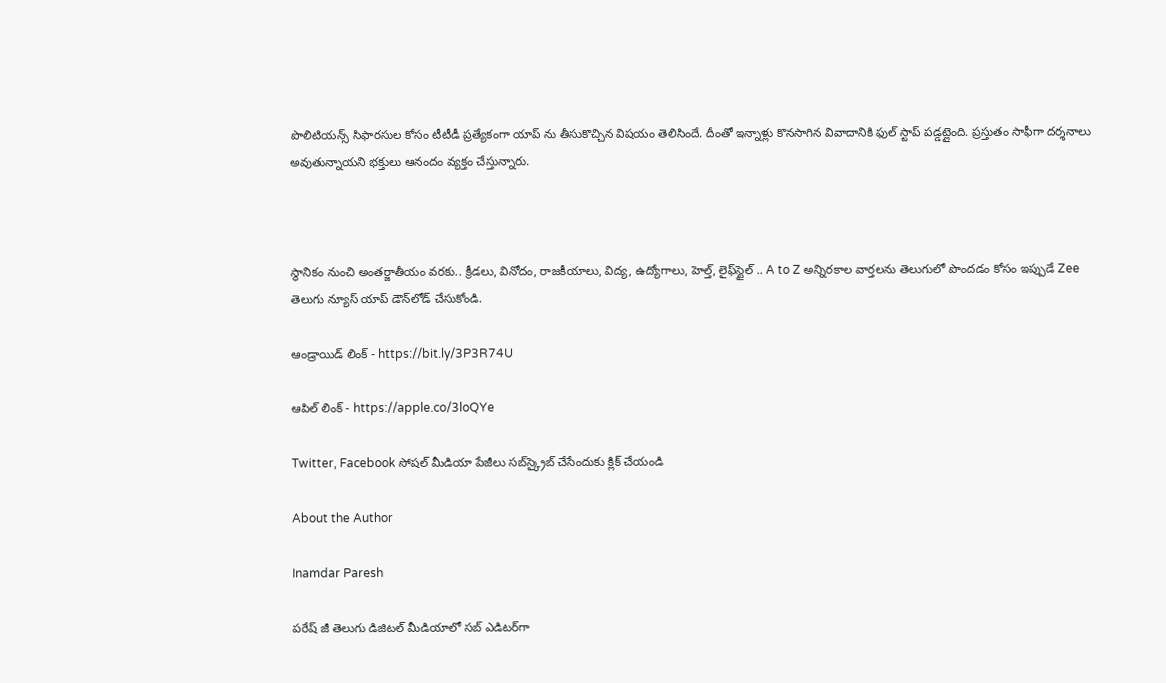పొలిటియన్స్ సిఫారసుల కోసం టీటీడీ ప్రత్యేకంగా యాప్ ను తీసుకొచ్చిన విషయం తెలిసిందే. దీంతో ఇన్నాళ్లు కొనసాగిన వివాదానికి ఫుల్ స్టాప్ పడ్డట్లైంది. ప్రస్తుతం సాఫీగా దర్శనాలు అవుతున్నాయని భక్తులు ఆనందం వ్యక్తం చేస్తున్నారు.



స్థానికం నుంచి అంతర్జాతీయం వరకు.. క్రీడలు, వినోదం, రాజకీయాలు, విద్య, ఉద్యోగాలు, హెల్త్, లైఫ్‌స్టైల్ .. A to Z అన్నిరకాల వార్తలను తెలుగులో పొందడం కోసం ఇప్పుడే Zee తెలుగు న్యూస్ యాప్ డౌన్‌లోడ్ చేసుకోండి.

ఆండ్రాయిడ్ లింక్ - https://bit.ly/3P3R74U

ఆపిల్ లింక్ - https://apple.co/3loQYe

Twitter, Facebook సోషల్ మీడియా పేజీలు సబ్‌స్క్రైబ్ చేసేందుకు క్లిక్ చేయండి

About the Author

Inamdar Paresh

పరేష్ జీ తెలుగు డిజిటల్ మీడియాలో సబ్ ఎడిటర్‌గా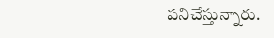పనిచేస్తున్నారు.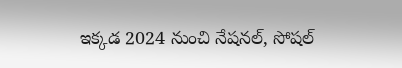ఇక్కడ 2024 నుంచి నేషనల్, సోషల్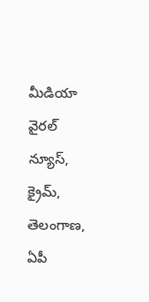మీడియా వైరల్ న్యూస్, క్రైమ్, తెలంగాణ, ఏపీ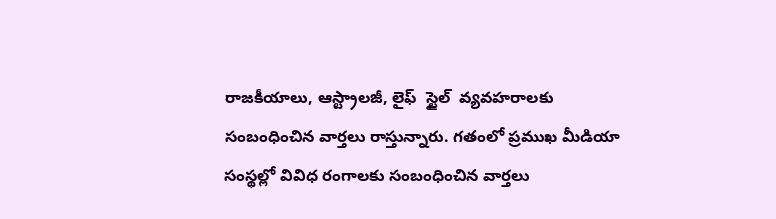రాజకీయాలు, ఆస్ట్రాలజీ, లైఫ్  స్టైల్  వ్యవహరాలకు సంబంధించిన వార్తలు రాస్తున్నారు. గతంలో ప్రముఖ మీడియా సంస్థల్లో వివిధ రంగాలకు సంబంధించిన వార్తలు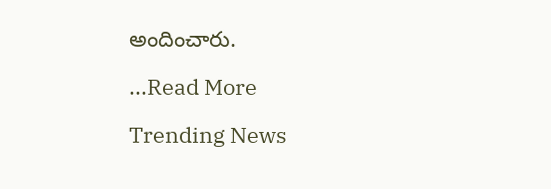అందించారు.

...Read More

Trending News